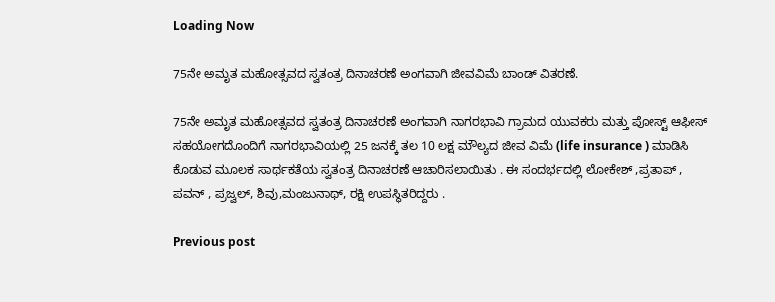Loading Now

75ನೇ ಅಮೃತ ಮಹೋತ್ಸವದ ಸ್ವತಂತ್ರ ದಿನಾಚರಣೆ ಅಂಗವಾಗಿ ಜೀವವಿಮೆ ಬಾಂಡ್ ವಿತರಣೆ.

75ನೇ ಅಮೃತ ಮಹೋತ್ಸವದ ಸ್ವತಂತ್ರ ದಿನಾಚರಣೆ ಅಂಗವಾಗಿ ನಾಗರಭಾವಿ ಗ್ರಾಮದ ಯುವಕರು ಮತ್ತು ಪೋಸ್ಟ್ ಆಫೀಸ್ ಸಹಯೋಗದೊಂದಿಗೆ ನಾಗರಭಾವಿಯಲ್ಲಿ 25 ಜನಕ್ಕೆ ತಲ 10 ಲಕ್ಷ ಮೌಲ್ಯದ ಜೀವ ವಿಮೆ (life insurance ) ಮಾಡಿಸಿ ಕೊಡುವ ಮೂಲಕ ಸಾರ್ಥಕತೆಯ ಸ್ವತಂತ್ರ ದಿನಾಚರಣೆ ಆಚಾರಿಸಲಾಯಿತು . ಈ ಸಂದರ್ಭದಲ್ಲಿ ಲೋಕೇಶ್ ,ಪ್ರತಾಪ್ , ಪವನ್ , ಪ್ರಜ್ವಲ್, ಶಿವು,ಮಂಜುನಾಥ್, ರಕ್ಷಿ ಉಪಸ್ಥಿತರಿದ್ದರು .

Previous post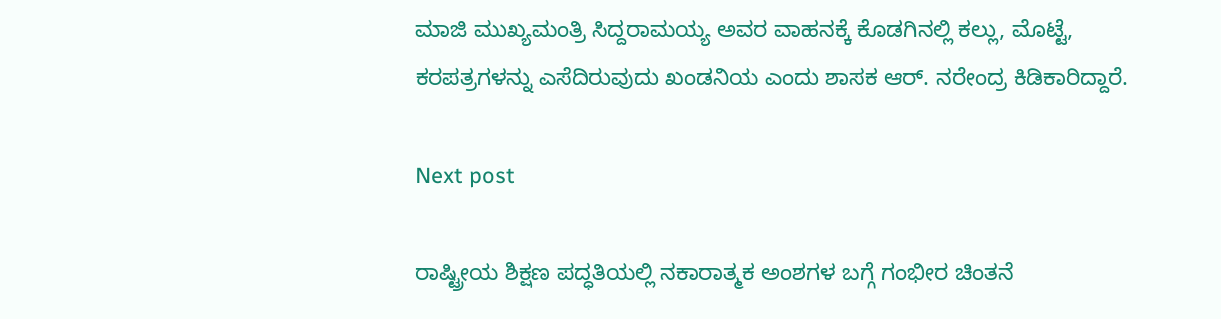ಮಾಜಿ ಮುಖ್ಯಮಂತ್ರಿ ಸಿದ್ದರಾಮಯ್ಯ ಅವರ ವಾಹನಕ್ಕೆ ಕೊಡಗಿನಲ್ಲಿ ಕಲ್ಲು, ಮೊಟ್ಟೆ, ಕರಪತ್ರಗಳನ್ನು ಎಸೆದಿರುವುದು ಖಂಡನಿಯ ಎಂದು ಶಾಸಕ ಆರ್. ನರೇಂದ್ರ ಕಿಡಿಕಾರಿದ್ದಾರೆ.

Next post

ರಾಷ್ಟ್ರೀಯ ಶಿಕ್ಷಣ ಪದ್ಧತಿಯಲ್ಲಿ ನಕಾರಾತ್ಮಕ ಅಂಶಗಳ ಬಗ್ಗೆ ಗಂಭೀರ ಚಿಂತನೆ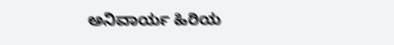ಅನಿವಾರ್ಯ ಹಿರಿಯ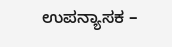ಉಪನ್ಯಾಸಕ –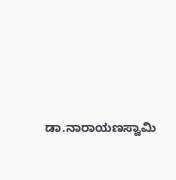ಡಾ.ನಾರಾಯಣಸ್ವಾಮಿ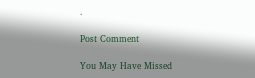.

Post Comment

You May Have Missed